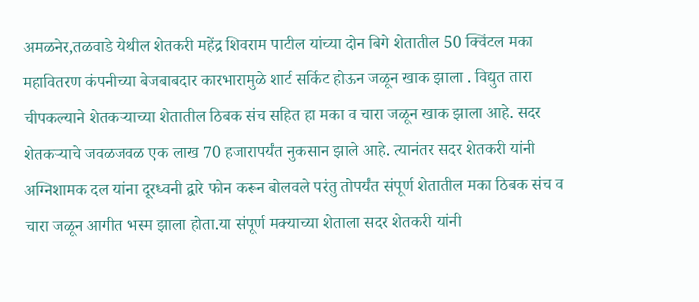अमळनेर,तळवाडे येथील शेतकरी महेंद्र शिवराम पाटील यांच्या दोन बिगे शेतातील 50 क्विंटल मका महावितरण कंपनीच्या बेजबाबदार कारभारामुळे शार्ट सर्किट होऊन जळून खाक झाला . विद्युत तारा चीपकल्याने शेतकऱ्याच्या शेतातील ठिबक संच सहित हा मका व चारा जळून खाक झाला आहे. सदर शेतकऱ्याचे जवळजवळ एक लाख 70 हजारापर्यंत नुकसान झाले आहे. त्यानंतर सदर शेतकरी यांनी अग्निशामक दल यांना दूरध्वनी द्वारे फोन करून बोलवले परंतु तोपर्यंत संपूर्ण शेतातील मका ठिबक संच व चारा जळून आगीत भस्म झाला होता.या संपूर्ण मक्याच्या शेताला सदर शेतकरी यांनी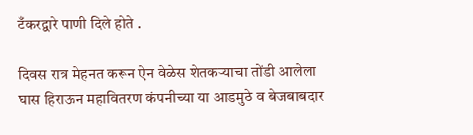टँकरद्वारे पाणी दिले होते .

दिवस रात्र मेहनत करून ऐन वेळेस शेतकऱ्याचा तोंडी आलेला घास हिराऊन महावितरण कंपनीच्या या आडमुठे व बेजबाबदार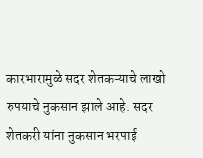कारभारामुळे सदर शेतकऱ्याचे लाखो रुपयाचे नुकसान झाले आहे. सदर शेतकरी यांना नुकसान भरपाई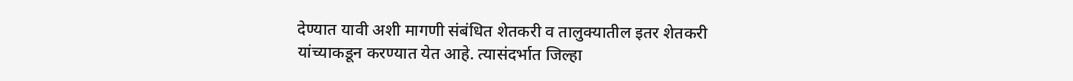देण्यात यावी अशी मागणी संबंधित शेतकरी व तालुक्यातील इतर शेतकरी यांच्याकडून करण्यात येत आहे. त्यासंदर्भात जिल्हा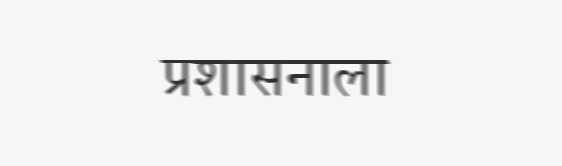प्रशासनाला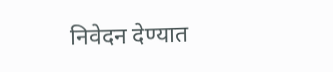निवेदन देण्यात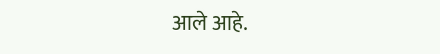आले आहे.